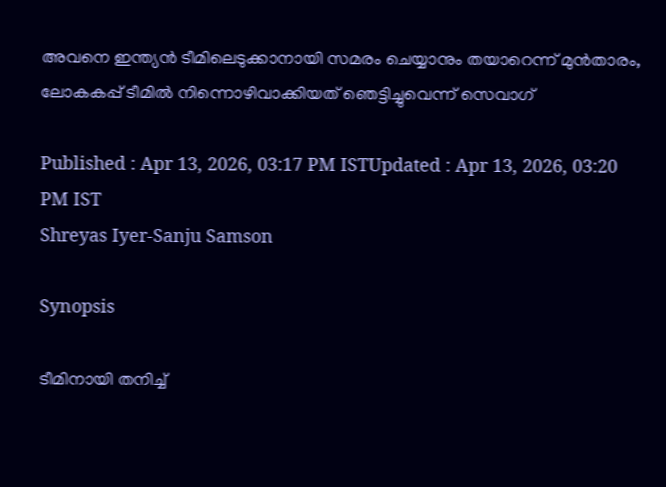അവനെ ഇന്ത്യൻ ടീമിലെടുക്കാനായി സമരം ചെയ്യാനും തയാറെന്ന് മുന്‍താരം, ലോകകപ്പ് ടീമില്‍ നിന്നൊഴിവാക്കിയത് ഞെട്ടിച്ചുവെന്ന് സെവാഗ്

Published : Apr 13, 2026, 03:17 PM ISTUpdated : Apr 13, 2026, 03:20 PM IST
Shreyas Iyer-Sanju Samson

Synopsis

ടീമിനായി തനിച്ച്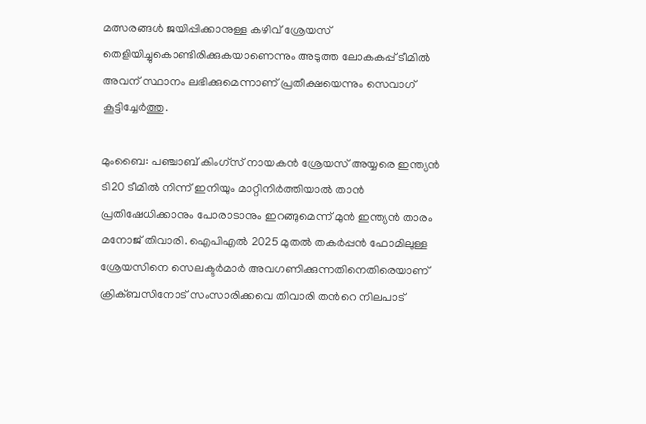മത്സരങ്ങൾ ജയിപ്പിക്കാനുള്ള കഴിവ് ശ്രേയസ് തെളിയിച്ചുകൊണ്ടിരിക്കുകയാണെന്നും അടുത്ത ലോകകപ്പ് ടീമിൽ അവന് സ്ഥാനം ലഭിക്കുമെന്നാണ് പ്രതീക്ഷയെന്നും സെവാഗ് കൂട്ടിച്ചേർത്തു.

മുംബൈ: പഞ്ചാബ് കിംഗ്‌സ് നായകൻ ശ്രേയസ് അയ്യരെ ഇന്ത്യൻ ടി20 ടീമിൽ നിന്ന് ഇനിയും മാറ്റിനിർത്തിയാൽ താൻ പ്രതിഷേധിക്കാനും പോരാടാനും ഇറങ്ങുമെന്ന് മുൻ ഇന്ത്യൻ താരം മനോജ് തിവാരി. ഐപിഎൽ 2025 മുതൽ തകർപ്പൻ ഫോമിലുള്ള ശ്രേയസിനെ സെലക്ടർമാർ അവഗണിക്കുന്നതിനെതിരെയാണ് ക്രിക്ബസിനോട് സംസാരിക്കവെ തിവാരി തന്‍റെ നിലപാട്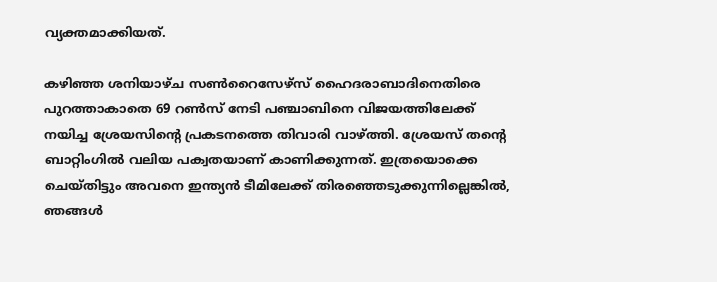വ്യക്തമാക്കിയത്.

കഴിഞ്ഞ ശനിയാഴ്ച സൺറൈസേഴ്‌സ് ഹൈദരാബാദിനെതിരെ പുറത്താകാതെ 69 റൺസ് നേടി പഞ്ചാബിനെ വിജയത്തിലേക്ക് നയിച്ച ശ്രേയസിന്‍റെ പ്രകടനത്തെ തിവാരി വാഴ്ത്തി. ശ്രേയസ് തന്‍റെ ബാറ്റിംഗിൽ വലിയ പക്വതയാണ് കാണിക്കുന്നത്. ഇത്രയൊക്കെ ചെയ്തിട്ടും അവനെ ഇന്ത്യൻ ടീമിലേക്ക് തിരഞ്ഞെടുക്കുന്നില്ലെങ്കിൽ, ഞങ്ങൾ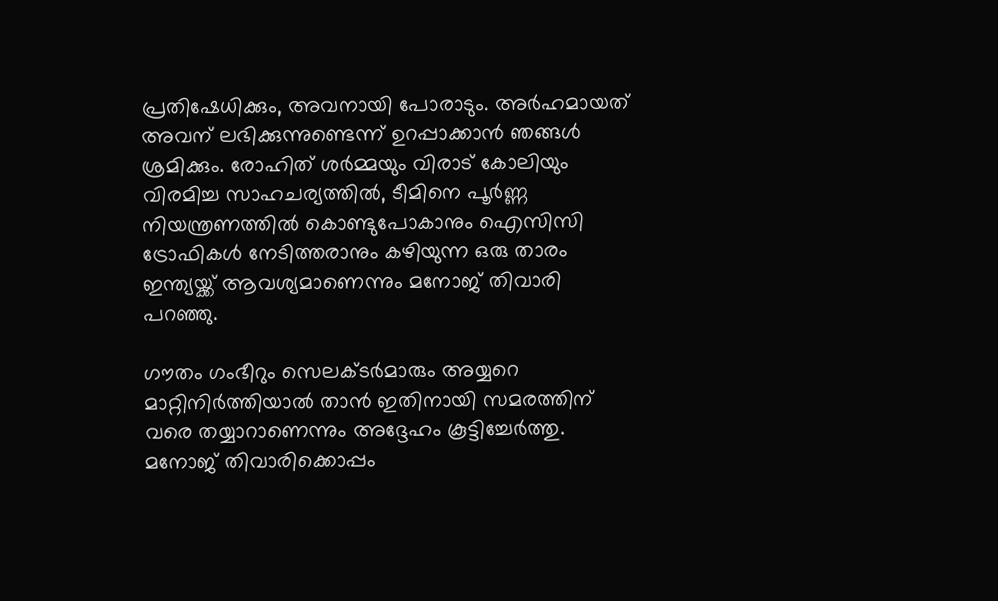പ്രതിഷേധിക്കും, അവനായി പോരാടും. അർഹമായത് അവന് ലഭിക്കുന്നുണ്ടെന്ന് ഉറപ്പാക്കാൻ ഞങ്ങൾ ശ്രമിക്കും. രോഹിത് ശർമ്മയും വിരാട് കോലിയും വിരമിച്ച സാഹചര്യത്തിൽ, ടീമിനെ പൂർണ്ണ നിയന്ത്രണത്തിൽ കൊണ്ടുപോകാനും ഐസിസി ട്രോഫികൾ നേടിത്തരാനും കഴിയുന്ന ഒരു താരം ഇന്ത്യയ്ക്ക് ആവശ്യമാണെന്നും മനോജ് തിവാരി പറഞ്ഞു.

ഗൗതം ഗംഭീറും സെലക്ടർമാരും അയ്യറെ മാറ്റിനിർത്തിയാൽ താൻ ഇതിനായി സമരത്തിന് വരെ തയ്യാറാണെന്നും അദ്ദേഹം കൂട്ടിച്ചേർത്തു. മനോജ് തിവാരിക്കൊപ്പം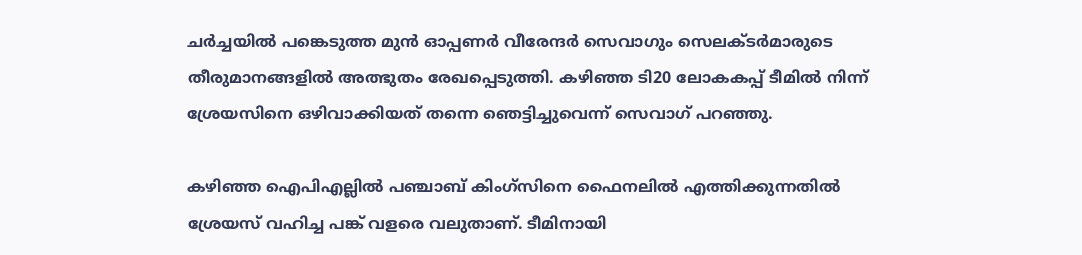ചർച്ചയിൽ പങ്കെടുത്ത മുൻ ഓപ്പണർ വീരേന്ദർ സെവാഗും സെലക്ടർമാരുടെ തീരുമാനങ്ങളിൽ അത്ഭുതം രേഖപ്പെടുത്തി. കഴിഞ്ഞ ടി20 ലോകകപ്പ് ടീമിൽ നിന്ന് ശ്രേയസിനെ ഒഴിവാക്കിയത് തന്നെ ഞെട്ടിച്ചുവെന്ന് സെവാഗ് പറഞ്ഞു.

കഴിഞ്ഞ ഐപിഎല്ലിൽ പഞ്ചാബ് കിംഗ്‌സിനെ ഫൈനലിൽ എത്തിക്കുന്നതിൽ ശ്രേയസ് വഹിച്ച പങ്ക് വളരെ വലുതാണ്. ടീമിനായി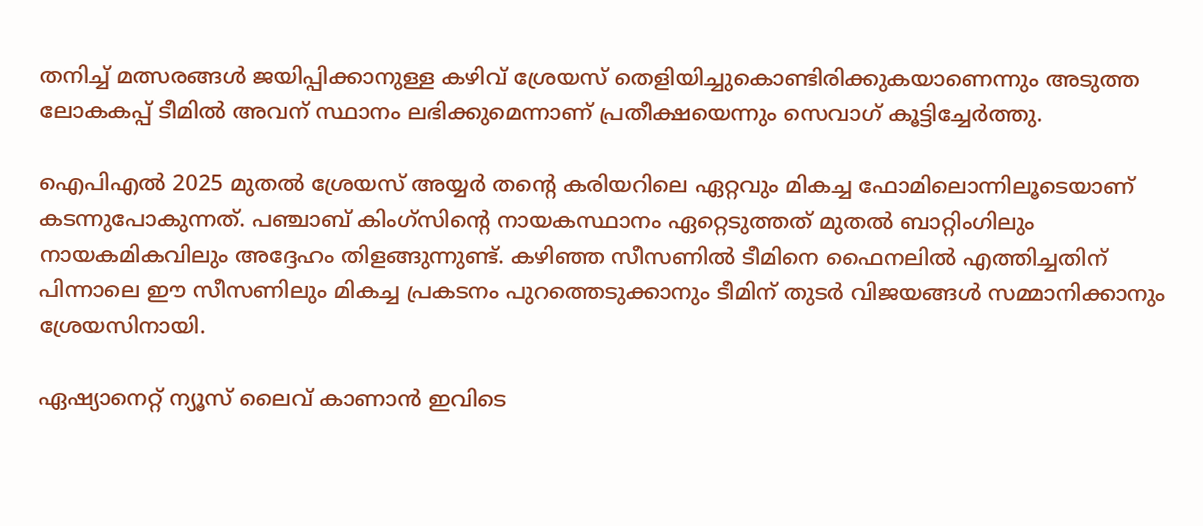തനിച്ച് മത്സരങ്ങൾ ജയിപ്പിക്കാനുള്ള കഴിവ് ശ്രേയസ് തെളിയിച്ചുകൊണ്ടിരിക്കുകയാണെന്നും അടുത്ത ലോകകപ്പ് ടീമിൽ അവന് സ്ഥാനം ലഭിക്കുമെന്നാണ് പ്രതീക്ഷയെന്നും സെവാഗ് കൂട്ടിച്ചേർത്തു.

ഐപിഎൽ 2025 മുതൽ ശ്രേയസ് അയ്യർ തന്‍റെ കരിയറിലെ ഏറ്റവും മികച്ച ഫോമിലൊന്നിലൂടെയാണ് കടന്നുപോകുന്നത്. പഞ്ചാബ് കിംഗ്‌സിന്‍റെ നായകസ്ഥാനം ഏറ്റെടുത്തത് മുതൽ ബാറ്റിംഗിലും നായകമികവിലും അദ്ദേഹം തിളങ്ങുന്നുണ്ട്. കഴിഞ്ഞ സീസണിൽ ടീമിനെ ഫൈനലിൽ എത്തിച്ചതിന് പിന്നാലെ ഈ സീസണിലും മികച്ച പ്രകടനം പുറത്തെടുക്കാനും ടീമിന് തുടർ വിജയങ്ങള്‍ സമ്മാനിക്കാനും ശ്രേയസിനായി.

ഏഷ്യാനെറ്റ് ന്യൂസ് ലൈവ് കാണാന്‍ ഇവിടെ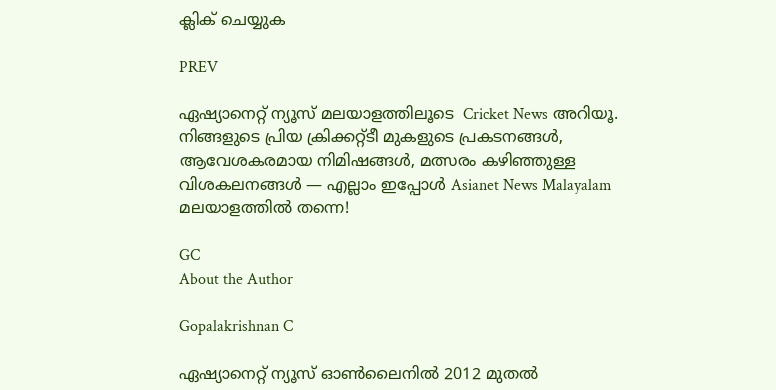ക്ലിക് ചെയ്യുക

PREV

ഏഷ്യാനെറ്റ് ന്യൂസ് മലയാളത്തിലൂടെ  Cricket News അറിയൂ.  നിങ്ങളുടെ പ്രിയ ക്രിക്കറ്റ്ടീ മുകളുടെ പ്രകടനങ്ങൾ, ആവേശകരമായ നിമിഷങ്ങൾ, മത്സരം കഴിഞ്ഞുള്ള വിശകലനങ്ങൾ — എല്ലാം ഇപ്പോൾ Asianet News Malayalam മലയാളത്തിൽ തന്നെ!

GC
About the Author

Gopalakrishnan C

ഏഷ്യാനെറ്റ് ന്യൂസ് ഓണ്‍ലൈനില്‍ 2012 മുതല്‍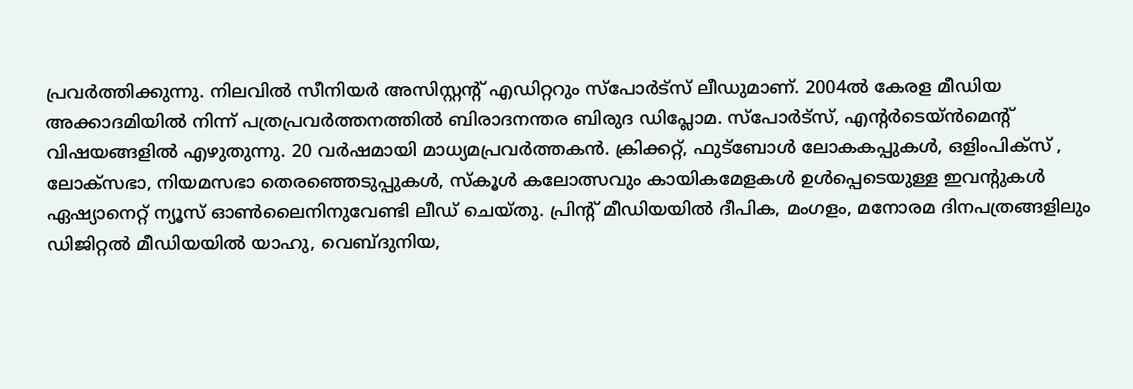പ്രവര്‍ത്തിക്കുന്നു. നിലവില്‍ സീനിയര്‍ അസിസ്റ്റന്‍റ് എഡിറ്ററും സ്പോർട്സ് ലീഡുമാണ്. 2004ൽ കേരള മീഡിയ അക്കാദമിയില്‍ നിന്ന് പത്രപ്രവര്‍ത്തനത്തില്‍ ബിരാദനന്തര ബിരുദ ഡിപ്ലോമ. സ്പോര്‍ട്സ്, എന്‍റര്‍ടെയ്ൻമെന്‍റ് വിഷയങ്ങളില്‍ എഴുതുന്നു. 20 വര്‍ഷമായി മാധ്യമപ്രവര്‍ത്തകൻ. ക്രിക്കറ്റ്, ഫുട്ബോള്‍ ലോകകപ്പുകൾ, ഒളിംപിക്സ് , ലോക്സഭാ, നിയമസഭാ തെരഞ്ഞെടുപ്പുകള്‍, സ്കൂള്‍ കലോത്സവും കായികമേളകള്‍ ഉള്‍പ്പെടെയുള്ള ഇവന്‍റുകള്‍ ഏഷ്യാനെറ്റ് ന്യൂസ് ഓണ്‍ലൈനിനുവേണ്ടി ലീഡ് ചെയ്തു. പ്രിന്‍റ് മീഡിയയില്‍ ദീപിക, മംഗളം, മനോരമ ദിനപത്രങ്ങളിലും ഡിജിറ്റൽ മീഡിയയില്‍ യാഹു, വെബ്ദുനിയ,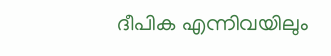ദീപിക എന്നിവയിലും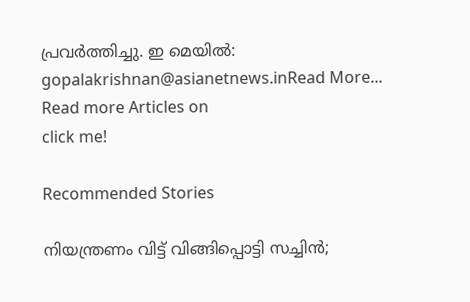പ്രവര്‍ത്തിച്ചു. ഇ മെയില്‍: gopalakrishnan@asianetnews.inRead More...
Read more Articles on
click me!

Recommended Stories

നിയന്ത്രണം വിട്ട് വിങ്ങിപ്പൊട്ടി സച്ചിൻ;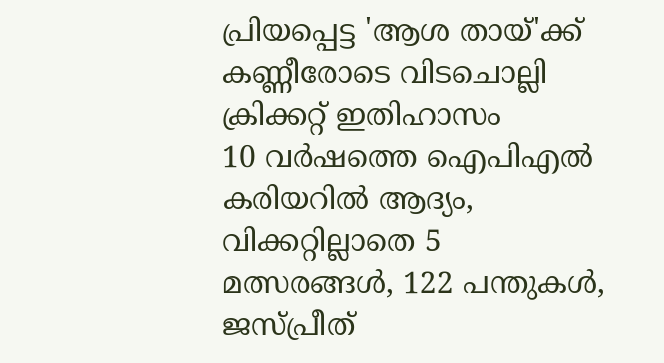പ്രിയപ്പെട്ട 'ആശ തായ്‌'ക്ക് കണ്ണീരോടെ വിടചൊല്ലി ക്രിക്കറ്റ് ഇതിഹാസം
10 വര്‍ഷത്തെ ഐപിഎല്‍ കരിയറില്‍ ആദ്യം, വിക്കറ്റില്ലാതെ 5 മത്സരങ്ങള്‍, 122 പന്തുകള്‍, ജസ്പ്രീത്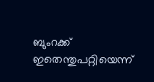ബുംറക്ക് ഇതെന്തുപറ്റിയെന്ന്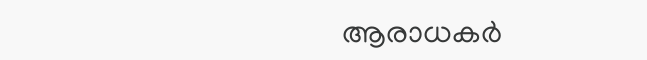ആരാധകര്‍